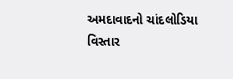અમદાવાદનો ચાંદલોડિયા વિસ્તાર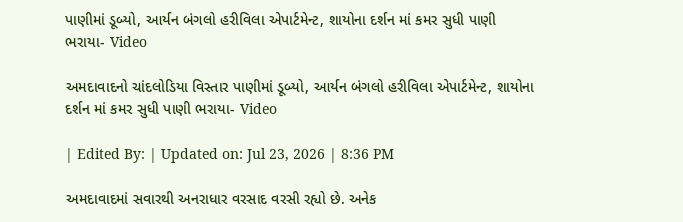પાણીમાં ડૂબ્યો, આર્યન બંગલો હરીવિલા એપાર્ટમેન્ટ, શાયોના દર્શન માં કમર સુધી પાણી ભરાયા- Video

અમદાવાદનો ચાંદલોડિયા વિસ્તાર પાણીમાં ડૂબ્યો, આર્યન બંગલો હરીવિલા એપાર્ટમેન્ટ, શાયોના દર્શન માં કમર સુધી પાણી ભરાયા- Video

| Edited By: | Updated on: Jul 23, 2026 | 8:36 PM

અમદાવાદમાં સવારથી અનરાધાર વરસાદ વરસી રહ્યો છે. અનેક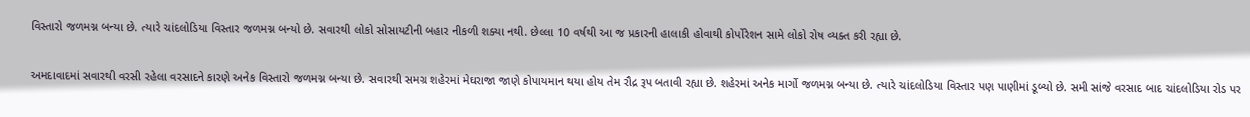વિસ્તારો જળમગ્ન બન્યા છે. ત્યારે ચાંદલોડિયા વિસ્તાર જળમગ્ન બન્યો છે. સવારથી લોકો સોસાયટીની બહાર નીકળી શક્યા નથી. છેલ્લા 10 વર્ષથી આ જ પ્રકારની હાલાકી હોવાથી કોર્પોરેશન સામે લોકો રોષ વ્યક્ત કરી રહ્યા છે.

અમદાવાદમાં સવારથી વરસી રહેલા વરસાદને કારણે અનેક વિસ્તારો જળમગ્ન બન્યા છે. સવારથી સમગ્ર શહેરમાં મેઘરાજા જાણે કોપાયમાન થયા હોય તેમ રૌદ્ર રૂપ બતાવી રહ્યા છે. શહેરમાં અનેક માર્ગો જળમગ્ન બન્યા છે. ત્યારે ચાંદલોડિયા વિસ્તાર પણ પાણીમાં ડૂબ્યો છે. સમી સાંજે વરસાદ બાદ ચાંદલોડિયા રોડ પર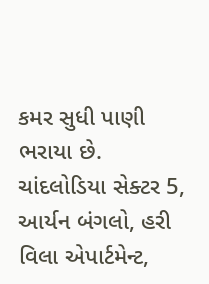કમર સુધી પાણી ભરાયા છે. ચાંદલોડિયા સેક્ટર 5, આર્યન બંગલો, હરી વિલા એપાર્ટમેન્ટ,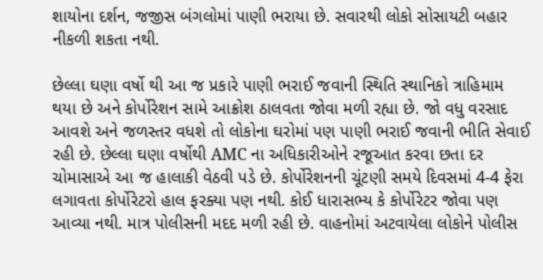શાયોના દર્શન, જજીસ બંગલોમાં પાણી ભરાયા છે. સવારથી લોકો સોસાયટી બહાર નીકળી શકતા નથી.

છેલ્લા ઘણા વર્ષો થી આ જ પ્રકારે પાણી ભરાઈ જવાની સ્થિતિ સ્થાનિકો ત્રાહિમામ થયા છે અને કોર્પોરેશન સામે આક્રોશ ઠાલવતા જોવા મળી રહ્યા છે. જો વધુ વરસાદ આવશે અને જળસ્તર વધશે તો લોકોના ઘરોમાં પણ પાણી ભરાઈ જવાની ભીતિ સેવાઈ રહી છે. છેલ્લા ઘણા વર્ષોથી AMC ના અધિકારીઓને રજૂઆત કરવા છતા દર ચોમાસાએ આ જ હાલાકી વેઠવી પડે છે. કોર્પોરેશનની ચૂંટણી સમયે દિવસમાં 4-4 ફેરા લગાવતા કોર્પોરેટરો હાલ ફરક્યા પણ નથી. કોઈ ધારાસભ્ય કે કોર્પોરેટર જોવા પણ આવ્યા નથી. માત્ર પોલીસની મદદ મળી રહી છે. વાહનોમાં અટવાયેલા લોકોને પોલીસ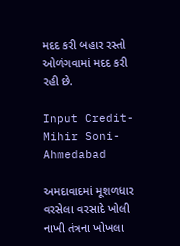મદદ કરી બહાર રસ્તો ઓળંગવામાં મદદ કરી રહી છે.

Input Credit- Mihir Soni- Ahmedabad

અમદાવાદમાં મૂશળધાર વરસેલા વરસાદે ખોલી નાખી તંત્રના ખોખલા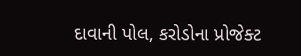દાવાની પોલ, કરોડોના પ્રોજેક્ટ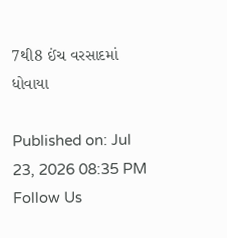7થી8 ઈંચ વરસાદમાં ધોવાયા

Published on: Jul 23, 2026 08:35 PM
Follow Us